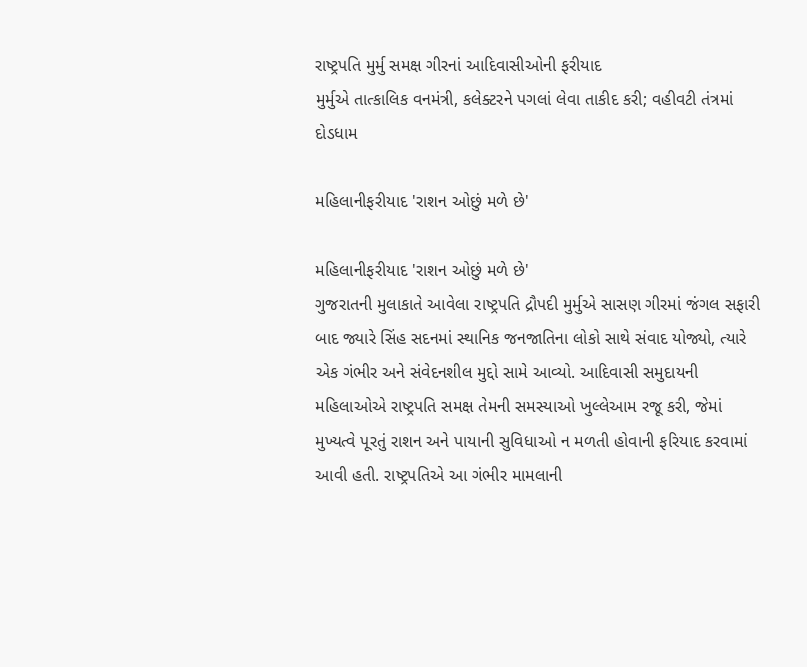રાષ્ટ્રપતિ મુર્મુ સમક્ષ ગીરનાં આદિવાસીઓની ફરીયાદ
મુર્મુએ તાત્કાલિક વનમંત્રી, કલેક્ટરને પગલાં લેવા તાકીદ કરી; વહીવટી તંત્રમાં દોડધામ

મહિલાનીફરીયાદ 'રાશન ઓછું મળે છે'

મહિલાનીફરીયાદ 'રાશન ઓછું મળે છે'
ગુજરાતની મુલાકાતે આવેલા રાષ્ટ્રપતિ દ્રૌપદી મુર્મુએ સાસણ ગીરમાં જંગલ સફારી બાદ જ્યારે સિંહ સદનમાં સ્થાનિક જનજાતિના લોકો સાથે સંવાદ યોજ્યો, ત્યારે એક ગંભીર અને સંવેદનશીલ મુદ્દો સામે આવ્યો. આદિવાસી સમુદાયની મહિલાઓએ રાષ્ટ્રપતિ સમક્ષ તેમની સમસ્યાઓ ખુલ્લેઆમ રજૂ કરી, જેમાં મુખ્યત્વે પૂરતું રાશન અને પાયાની સુવિધાઓ ન મળતી હોવાની ફરિયાદ કરવામાં આવી હતી. રાષ્ટ્રપતિએ આ ગંભીર મામલાની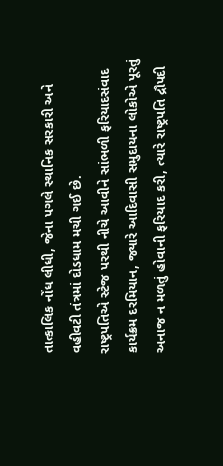તાત્કાલિક નોંધ લીધી, જેના પગલે સ્થાનિક સરકારી અને વહીવટી તંત્રમાં દોડધામ મચી ગઈ છે.
રાષ્ટ્રપતિએ સ્ટેજ પરથી નીચે આવીને સાંભળી ફરિયાદસંવાદ કાર્યક્રમ દરમિયાન, જ્યારે આદિવાસી સમુદાયના લોકોએ પૂરતું અનાજ ન મળતું હોવાની ફરિયાદ કરી, ત્યારે રાષ્ટ્રપતિ દ્રૌપદી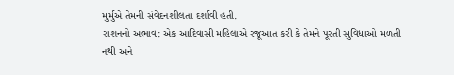મુર્મુએ તેમની સંવેદનશીલતા દર્શાવી હતી.
રાશનનો અભાવ: એક આદિવાસી મહિલાએ રજૂઆત કરી કે તેમને પૂરતી સુવિધાઓ મળતી નથી અને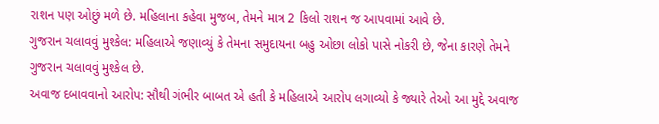રાશન પણ ઓછું મળે છે. મહિલાના કહેવા મુજબ, તેમને માત્ર 2 કિલો રાશન જ આપવામાં આવે છે.
ગુજરાન ચલાવવું મુશ્કેલ: મહિલાએ જણાવ્યું કે તેમના સમુદાયના બહુ ઓછા લોકો પાસે નોકરી છે, જેના કારણે તેમને ગુજરાન ચલાવવું મુશ્કેલ છે.
અવાજ દબાવવાનો આરોપ: સૌથી ગંભીર બાબત એ હતી કે મહિલાએ આરોપ લગાવ્યો કે જ્યારે તેઓ આ મુદ્દે અવાજ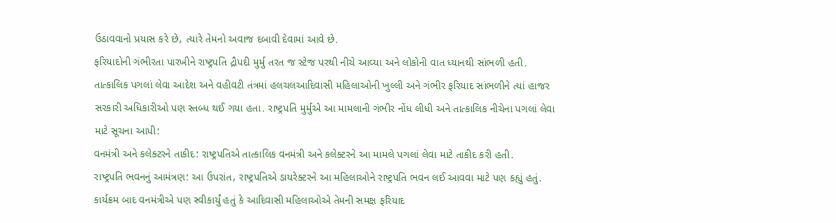ઉઠાવવાનો પ્રયાસ કરે છે, ત્યારે તેમનો અવાજ દબાવી દેવામાં આવે છે.
ફરિયાદોની ગંભીરતા પારખીને રાષ્ટ્રપતિ દ્રૌપદી મુર્મુ તરત જ સ્ટેજ પરથી નીચે આવ્યા અને લોકોની વાત ધ્યાનથી સાંભળી હતી.
તાત્કાલિક પગલાં લેવા આદેશ અને વહીવટી તંત્રમાં હલચલઆદિવાસી મહિલાઓની ખુલ્લી અને ગંભીર ફરિયાદ સાંભળીને ત્યાં હાજર સરકારી અધિકારીઓ પણ સ્તબ્ધ થઈ ગયા હતા. રાષ્ટ્રપતિ મુર્મુએ આ મામલાની ગંભીર નોંધ લીધી અને તાત્કાલિક નીચેના પગલાં લેવા માટે સૂચના આપી:
વનમંત્રી અને કલેક્ટરને તાકીદ: રાષ્ટ્રપતિએ તાત્કાલિક વનમંત્રી અને કલેક્ટરને આ મામલે પગલાં લેવા માટે તાકીદ કરી હતી.
રાષ્ટ્રપતિ ભવનનું આમંત્રણ: આ ઉપરાંત, રાષ્ટ્રપતિએ ડાયરેક્ટરને આ મહિલાઓને રાષ્ટ્રપતિ ભવન લઈ આવવા માટે પણ કહ્યું હતું.
કાર્યક્રમ બાદ વનમંત્રીએ પણ સ્વીકાર્યું હતું કે આદિવાસી મહિલાઓએ તેમની સમક્ષ ફરિયાદ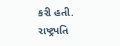કરી હતી. રાષ્ટ્રપતિ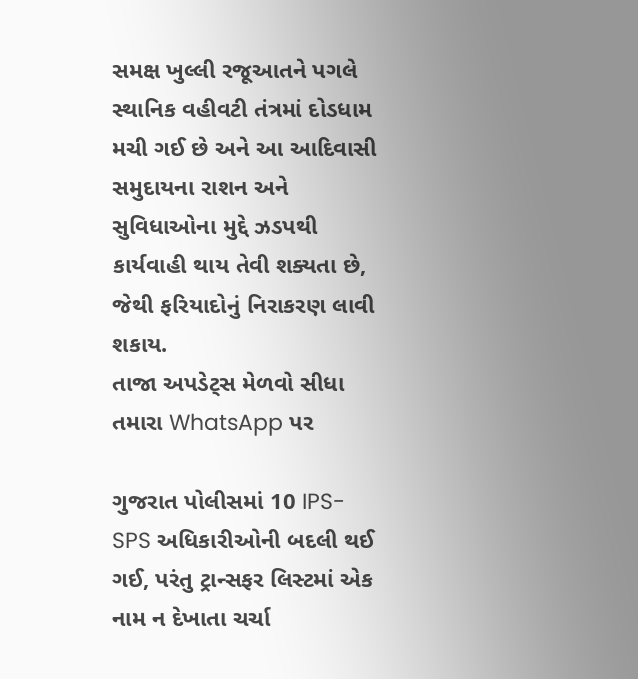સમક્ષ ખુલ્લી રજૂઆતને પગલે સ્થાનિક વહીવટી તંત્રમાં દોડધામ મચી ગઈ છે અને આ આદિવાસી સમુદાયના રાશન અને સુવિધાઓના મુદ્દે ઝડપથી કાર્યવાહી થાય તેવી શક્યતા છે, જેથી ફરિયાદોનું નિરાકરણ લાવી શકાય.
તાજા અપડેટ્સ મેળવો સીધા તમારા WhatsApp પર

ગુજરાત પોલીસમાં 10 IPS-SPS અધિકારીઓની બદલી થઈ ગઈ, પરંતુ ટ્રાન્સફર લિસ્ટમાં એક નામ ન દેખાતા ચર્ચા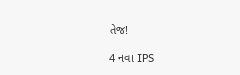તેજ!

4 નવા IPS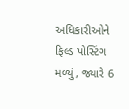અધિકારીઓને ફિલ્ડ પોસ્ટિંગ મળ્યું, જ્યારે 6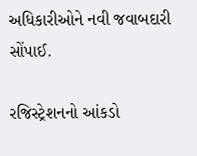અધિકારીઓને નવી જવાબદારી સોંપાઈ.

રજિસ્ટ્રેશનનો આંકડો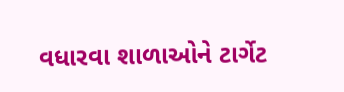વધારવા શાળાઓને ટાર્ગેટ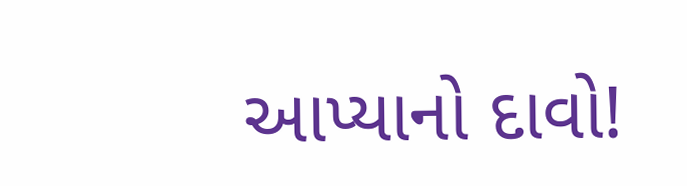આપ્યાનો દાવો!